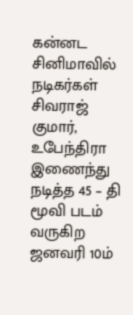கன்னட சினிமாவில் நடிகர்கள் சிவராஜ் குமார், உபேந்திரா இணைந்து நடித்த 45 – தி மூவி படம் வருகிற ஜனவரி 10ம்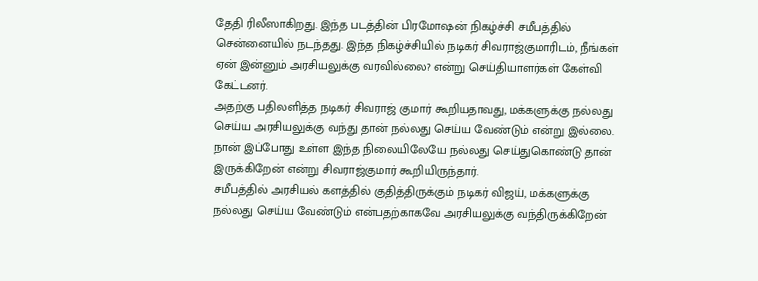தேதி ரிலீஸாகிறது. இந்த படத்தின் பிரமோஷன் நிகழ்ச்சி சமீபத்தில் சென்னையில் நடந்தது. இந்த நிகழ்ச்சியில் நடிகர் சிவராஜ்குமாரிடம், நீங்கள் ஏன் இன்னும் அரசியலுக்கு வரவில்லை? என்று செய்தியாளர்கள் கேள்வி கேட்டனர்.
அதற்கு பதிலளித்த நடிகர் சிவராஜ் குமார் கூறியதாவது, மக்களுக்கு நல்லது செய்ய அரசியலுக்கு வந்து தான் நல்லது செய்ய வேண்டும் என்று இல்லை. நான் இப்போது உள்ள இந்த நிலையிலேயே நல்லது செய்துகொண்டு தான் இருக்கிறேன் என்று சிவராஜ்குமார் கூறியிருந்தார்.
சமீபத்தில் அரசியல் களத்தில் குதித்திருக்கும் நடிகர் விஜய், மக்களுக்கு நல்லது செய்ய வேண்டும் என்பதற்காகவே அரசியலுக்கு வந்திருக்கிறேன்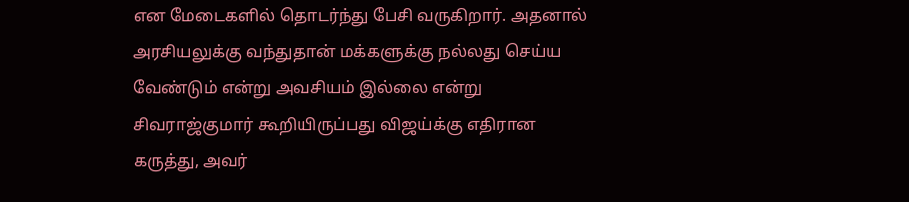என மேடைகளில் தொடர்ந்து பேசி வருகிறார். அதனால் அரசியலுக்கு வந்துதான் மக்களுக்கு நல்லது செய்ய வேண்டும் என்று அவசியம் இல்லை என்று சிவராஜ்குமார் கூறியிருப்பது விஜய்க்கு எதிரான கருத்து, அவர்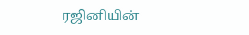ரஜினியின்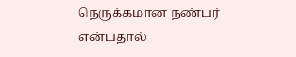நெருக்கமான நண்பர் என்பதால்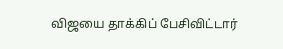விஜயை தாக்கிப் பேசிவிட்டார்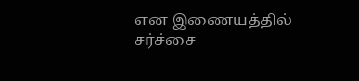என இணையத்தில் சர்ச்சை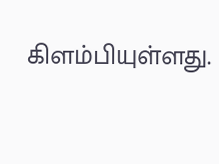கிளம்பியுள்ளது.